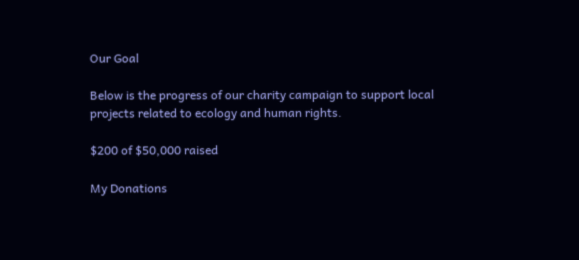Our Goal

Below is the progress of our charity campaign to support local projects related to ecology and human rights.

$200 of $50,000 raised

My Donations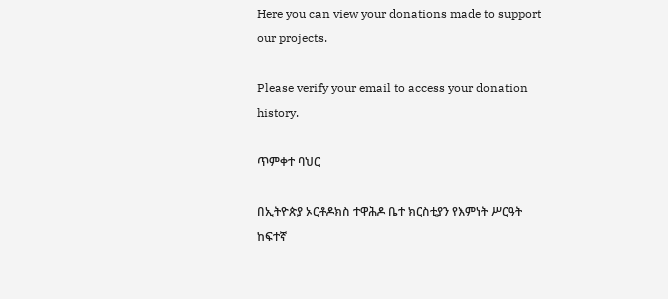Here you can view your donations made to support our projects.

Please verify your email to access your donation history.

ጥምቀተ ባህር

በኢትዮጵያ ኦርቶዶክስ ተዋሕዶ ቤተ ክርስቲያን የእምነት ሥርዓት ከፍተኛ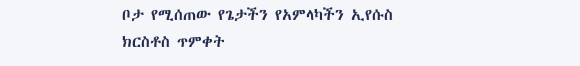ቦታ የሚሰጠው የጌታችን የአምላካችን ኢየሱስ ክርስቶስ ጥምቀት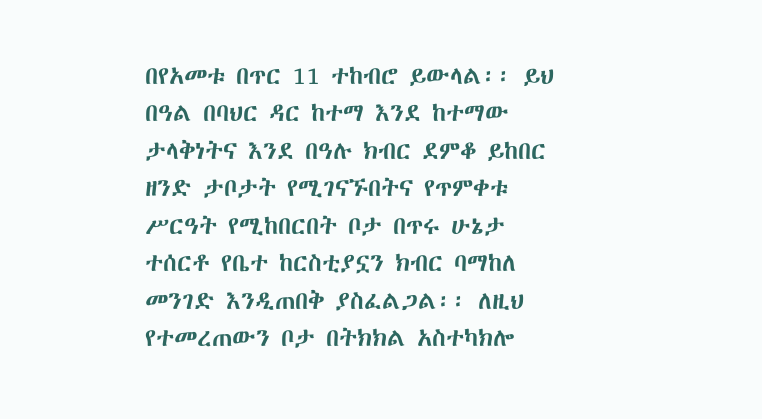በየአመቱ በጥር 11 ተከብሮ ይውላል፡፡ ይህ በዓል በባህር ዳር ከተማ እንደ ከተማው ታላቅነትና እንደ በዓሉ ክብር ደምቆ ይከበር ዘንድ ታቦታት የሚገናኙበትና የጥምቀቱ ሥርዓት የሚከበርበት ቦታ በጥሩ ሁኔታ ተሰርቶ የቤተ ከርስቲያኗን ክብር ባማከለ መንገድ እንዲጠበቅ ያስፈልጋል፡፡ ለዚህ የተመረጠውን ቦታ በትክክል አስተካክሎ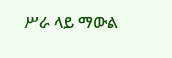ሥራ ላይ ማውል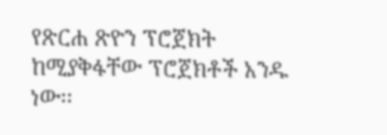የጽርሐ ጽዮን ፕሮጀክት ከሚያቅፋቸው ፕሮጀክቶች አንዱ ነው፡፡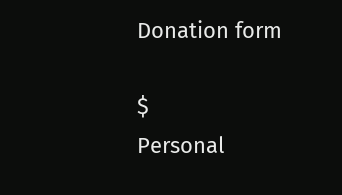Donation form

$
Personal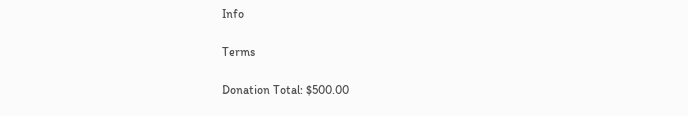Info

Terms

Donation Total: $500.00